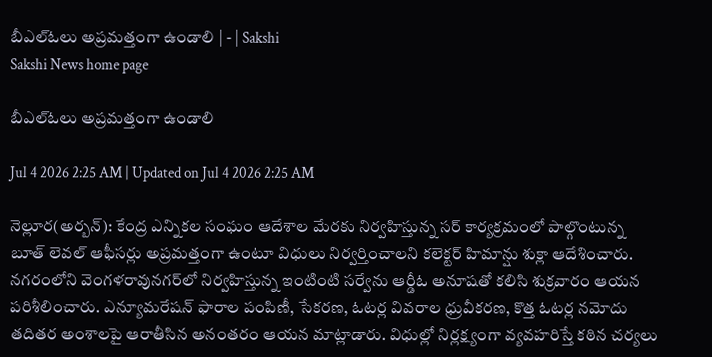బీఎల్‌ఓలు అప్రమత్తంగా ఉండాలి | - | Sakshi
Sakshi News home page

బీఎల్‌ఓలు అప్రమత్తంగా ఉండాలి

Jul 4 2026 2:25 AM | Updated on Jul 4 2026 2:25 AM

నెల్లూర(అర్బన్‌): కేంద్ర ఎన్నికల సంఘం ఆదేశాల మేరకు నిర్వహిస్తున్న సర్‌ కార్యక్రమంలో పాల్గొంటున్న బూత్‌ లెవల్‌ ఆఫీసర్లు అప్రమత్తంగా ఉంటూ విధులు నిర్వర్తించాలని కలెక్టర్‌ హిమాన్షు శుక్లా ఆదేశించారు. నగరంలోని వెంగళరావునగర్‌లో నిర్వహిస్తున్న ఇంటింటి సర్వేను ఆర్డీఓ అనూషతో కలిసి శుక్రవారం ఆయన పరిశీలించారు. ఎన్యూమరేషన్‌ ఫారాల పంపిణీ, సేకరణ, ఓటర్ల వివరాల ధ్రువీకరణ, కొత్త ఓటర్ల నమోదు తదితర అంశాలపై ఆరాతీసిన అనంతరం ఆయన మాట్లాడారు. విధుల్లో నిర్లక్ష్యంగా వ్యవహరిస్తే కఠిన చర్యలు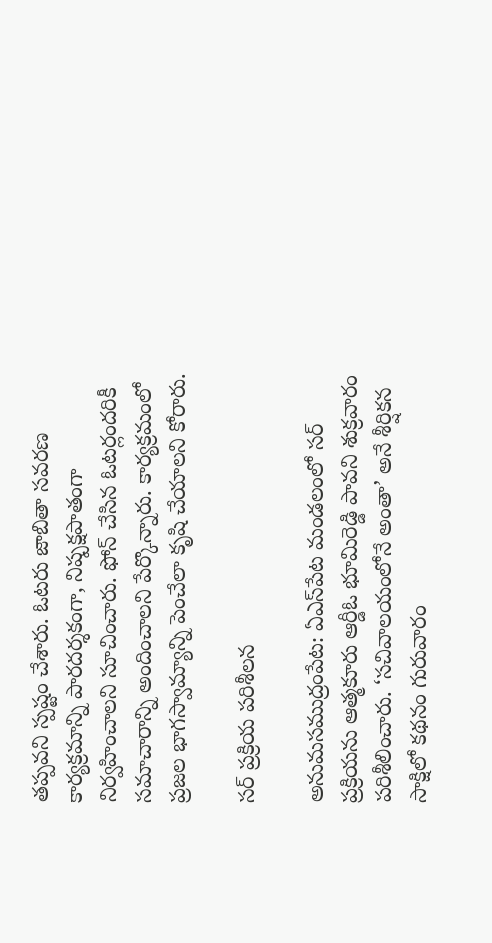తప్పవని స్పష్టం చేశారు. ఓటరు జాబితా సవరణ కార్యక్రమాన్ని పారదర్శకంగా, నిష్పక్షపాతంగా నిర్వహించాలని సూచించారు. ఫోన్‌ చేసిన ఓటర్లందరికీ సమాచారాన్ని అందించాలని పేర్కొన్నారు. కార్యక్రమంలో ప్రజల భాగస్వామ్యాన్ని పెంచేలా కృషి చేయాలని కోరారు.

సర్‌ ప్రక్రియ పరిశీలన

అనుమసముద్రంపేట: ఏఎస్‌పేట మండలంలో సర్‌ ప్రక్రియను ఆత్మకూరు ఆర్డీఓ భూమిరెడ్డి పావని శుక్రవారం పరిశీలించారు. ‘సచివాలయంలోనే అంతా’ అనే శీర్షికన సాక్షిలో కథనం గురువారం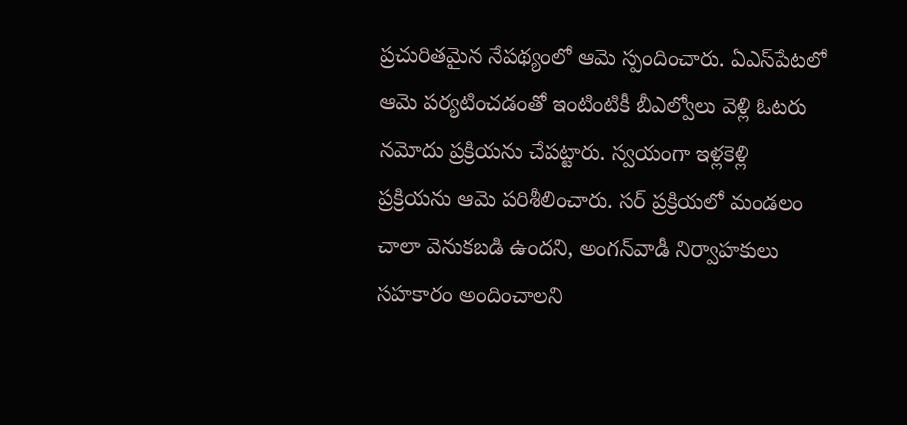ప్రచురితమైన నేపథ్యంలో ఆమె స్పందించారు. ఏఎస్‌పేటలో ఆమె పర్యటించడంతో ఇంటింటికీ బీఎల్వోలు వెళ్లి ఓటరు నమోదు ప్రక్రియను చేపట్టారు. స్వయంగా ఇళ్లకెళ్లి ప్రక్రియను ఆమె పరిశీలించారు. సర్‌ ప్రక్రియలో మండలం చాలా వెనుకబడి ఉందని, అంగన్‌వాడీ నిర్వాహకులు సహకారం అందించాలని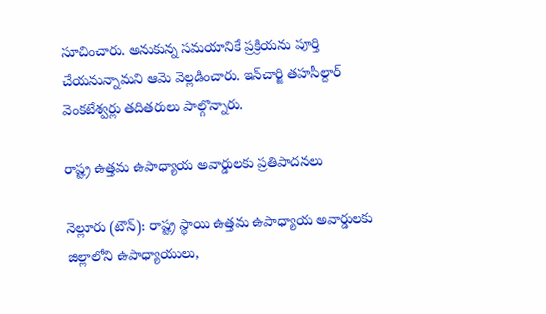సూచించారు. అనుకున్న సమయానికే ప్రక్రియను పూర్తి చేయనున్నామని ఆమె వెల్లడించారు. ఇన్‌చార్జి తహసీల్దార్‌ వెంకటేశ్వర్లు తదితరులు పాల్గొన్నారు.

రాష్ట్ర ఉత్తమ ఉపాధ్యాయ అవార్డులకు ప్రతిపాదనలు

నెల్లూరు (టౌన్‌): రాష్ట్ర స్థాయి ఉత్తమ ఉపాధ్యాయ అవార్డులకు జిల్లాలోని ఉపాధ్యాయులు,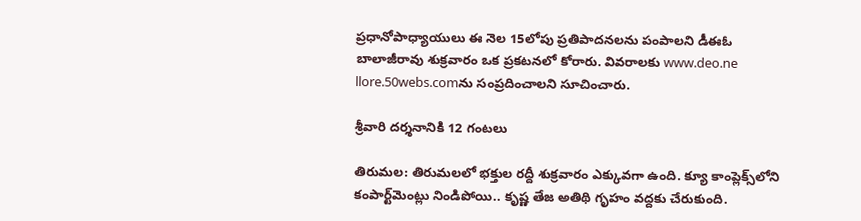ప్రధానోపాధ్యాయులు ఈ నెల 15లోపు ప్రతిపాదనలను పంపాలని డీఈఓ బాలాజీరావు శుక్రవారం ఒక ప్రకటనలో కోరారు. వివరాలకు www.deo.ne llore.50webs.comను సంప్రదించాలని సూచించారు.

శ్రీవారి దర్శనానికి 12 గంటలు

తిరుమల: తిరుమలలో భక్తుల రద్దీ శుక్రవారం ఎక్కువగా ఉంది. క్యూ కాంప్లెక్స్‌లోని కంపార్ట్‌మెంట్లు నిండిపోయి.. కృష్ణ తేజ అతిథి గృహం వద్దకు చేరుకుంది.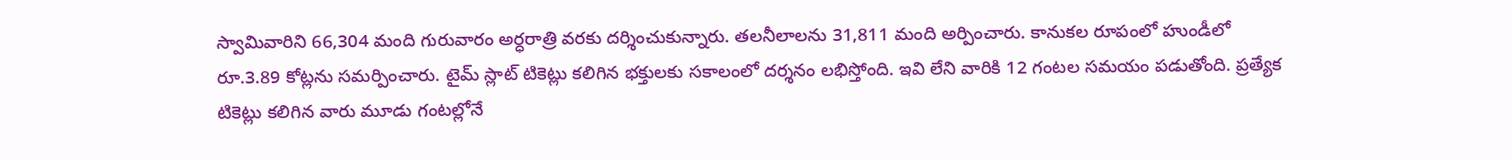స్వామివారిని 66,304 మంది గురువారం అర్ధరాత్రి వరకు దర్శించుకున్నారు. తలనీలాలను 31,811 మంది అర్పించారు. కానుకల రూపంలో హుండీలో రూ.3.89 కోట్లను సమర్పించారు. టైమ్‌ స్లాట్‌ టికెట్లు కలిగిన భక్తులకు సకాలంలో దర్శనం లభిస్తోంది. ఇవి లేని వారికి 12 గంటల సమయం పడుతోంది. ప్రత్యేక టికెట్లు కలిగిన వారు మూడు గంటల్లోనే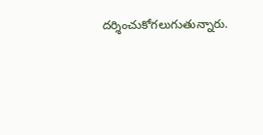దర్శించుకోగలుగుతున్నారు.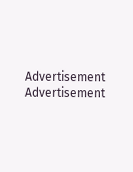Advertisement
Advertisement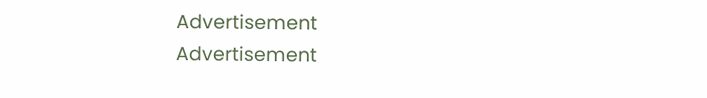Advertisement
Advertisement